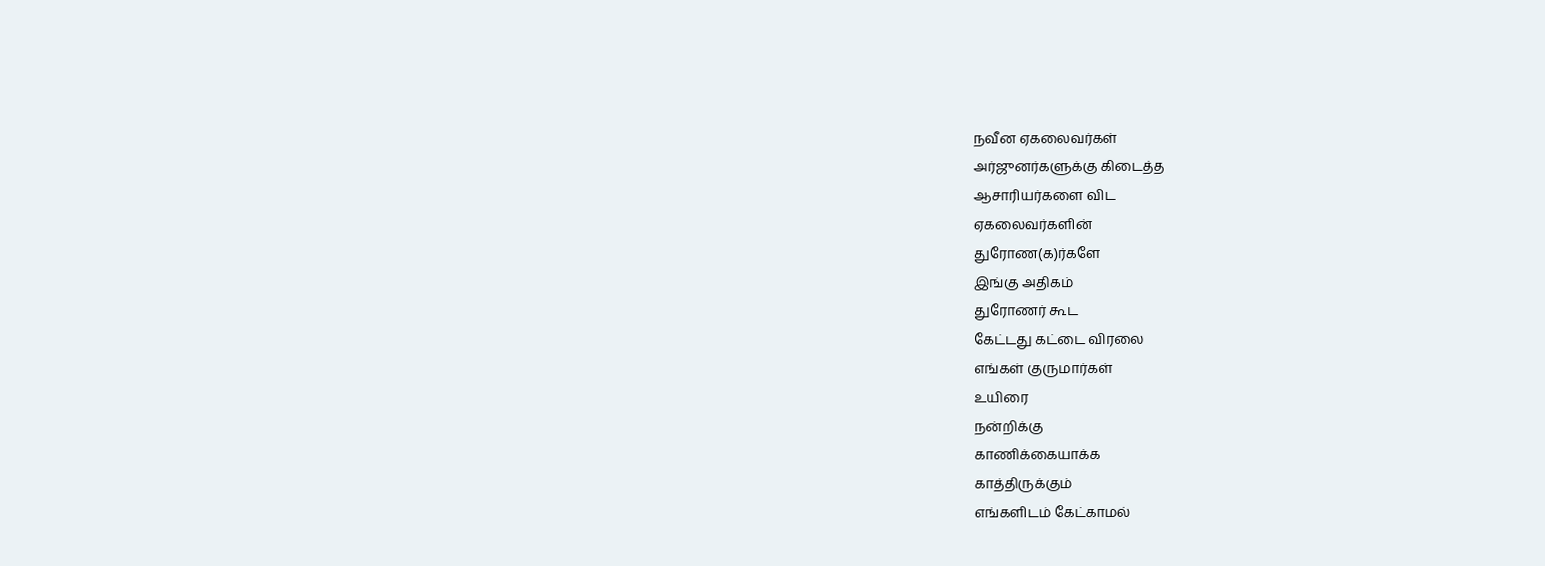நவீன ஏகலைவர்கள்
அர்ஜுனர்களுக்கு கிடைத்த
ஆசாரியர்களை விட
ஏகலைவர்களின்
துரோண(க)ர்களே
இங்கு அதிகம்
துரோணர் கூட
கேட்டது கட்டை விரலை
எங்கள் குருமார்கள்
உயிரை
நன்றிக்கு
காணிக்கையாக்க
காத்திருக்கும்
எங்களிடம் கேட்காமல்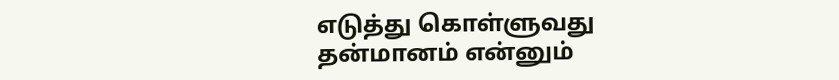எடுத்து கொள்ளுவது
தன்மானம் என்னும்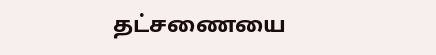தட்சணையை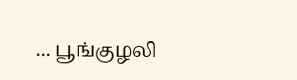... பூங்குழலி